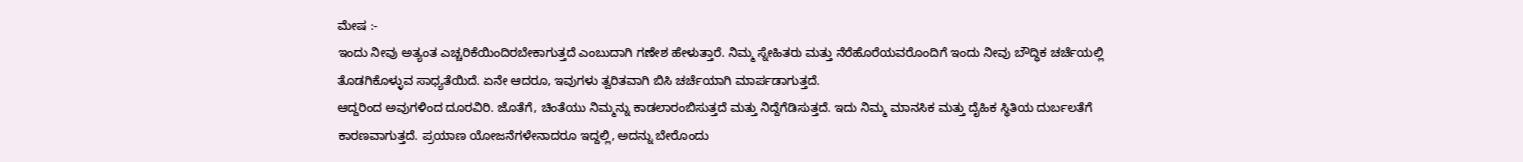ಮೇಷ :-
ಇಂದು ನೀವು ಅತ್ಯಂತ ಎಚ್ಚರಿಕೆಯಿಂದಿರಬೇಕಾಗುತ್ತದೆ ಎಂಬುದಾಗಿ ಗಣೇಶ ಹೇಳುತ್ತಾರೆ. ನಿಮ್ಮ ಸ್ನೇಹಿತರು ಮತ್ತು ನೆರೆಹೊರೆಯವರೊಂದಿಗೆ ಇಂದು ನೀವು ಬೌದ್ಧಿಕ ಚರ್ಚೆಯಲ್ಲಿ ತೊಡಗಿಕೊಳ್ಳುವ ಸಾಧ್ಯತೆಯಿದೆ. ಏನೇ ಆದರೂ, ಇವುಗಳು ತ್ವರಿತವಾಗಿ ಬಿಸಿ ಚರ್ಚೆಯಾಗಿ ಮಾರ್ಪಡಾಗುತ್ತದೆ.
ಆದ್ದರಿಂದ ಅವುಗಳಿಂದ ದೂರವಿರಿ. ಜೊತೆಗೆ, ಚಿಂತೆಯು ನಿಮ್ಮನ್ನು ಕಾಡಲಾರಂಬಿಸುತ್ತದೆ ಮತ್ತು ನಿದ್ದೆಗೆಡಿಸುತ್ತದೆ. ಇದು ನಿಮ್ಮ ಮಾನಸಿಕ ಮತ್ತು ದೈಹಿಕ ಸ್ಥಿತಿಯ ದುರ್ಬಲತೆಗೆ ಕಾರಣವಾಗುತ್ತದೆ. ಪ್ರಯಾಣ ಯೋಜನೆಗಳೇನಾದರೂ ಇದ್ದಲ್ಲಿ, ಅದನ್ನು ಬೇರೊಂದು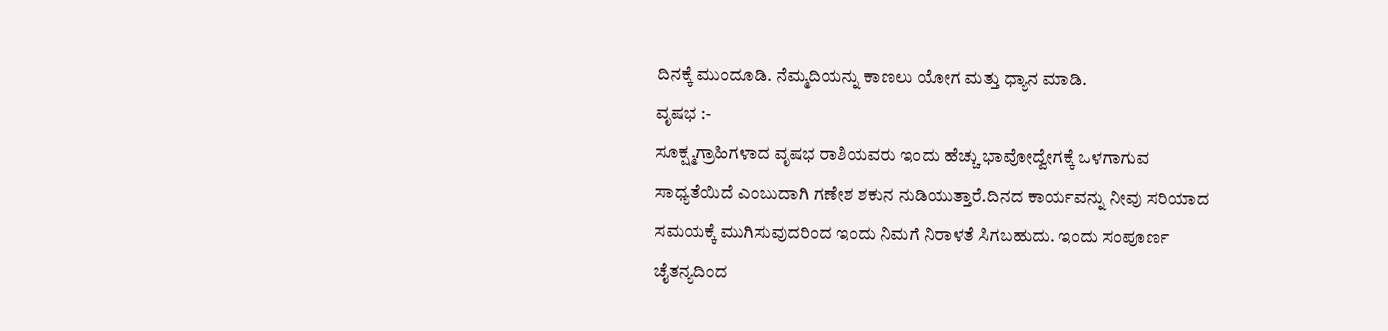ದಿನಕ್ಕೆ ಮುಂದೂಡಿ. ನೆಮ್ಮದಿಯನ್ನು ಕಾಣಲು ಯೋಗ ಮತ್ತು ಧ್ಯಾನ ಮಾಡಿ.
ವೃಷಭ :-
ಸೂಕ್ಷ್ಮಗ್ರಾಹಿಗಳಾದ ವೃಷಭ ರಾಶಿಯವರು ಇಂದು ಹೆಚ್ಚು ಭಾವೋದ್ವೇಗಕ್ಕೆ ಒಳಗಾಗುವ ಸಾಧ್ಯತೆಯಿದೆ ಎಂಬುದಾಗಿ ಗಣೇಶ ಶಕುನ ನುಡಿಯುತ್ತಾರೆ.ದಿನದ ಕಾರ್ಯವನ್ನು ನೀವು ಸರಿಯಾದ ಸಮಯಕ್ಕೆ ಮುಗಿಸುವುದರಿಂದ ಇಂದು ನಿಮಗೆ ನಿರಾಳತೆ ಸಿಗಬಹುದು. ಇಂದು ಸಂಪೂರ್ಣ ಚೈತನ್ಯದಿಂದ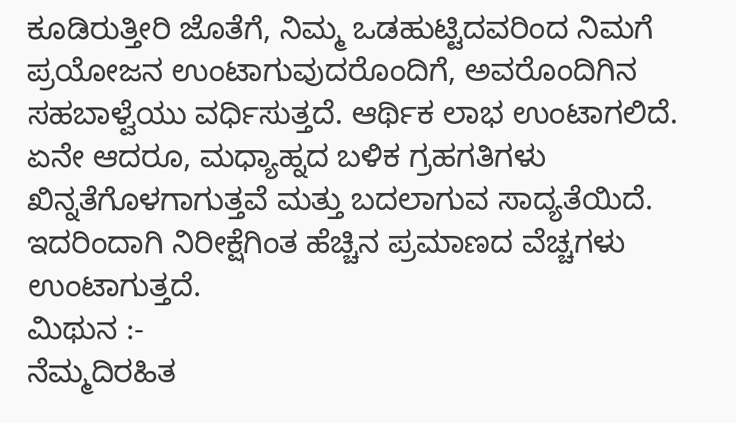ಕೂಡಿರುತ್ತೀರಿ ಜೊತೆಗೆ, ನಿಮ್ಮ ಒಡಹುಟ್ಟಿದವರಿಂದ ನಿಮಗೆ ಪ್ರಯೋಜನ ಉಂಟಾಗುವುದರೊಂದಿಗೆ, ಅವರೊಂದಿಗಿನ ಸಹಬಾಳ್ವೆಯು ವರ್ಧಿಸುತ್ತದೆ. ಆರ್ಥಿಕ ಲಾಭ ಉಂಟಾಗಲಿದೆ. ಏನೇ ಆದರೂ, ಮಧ್ಯಾಹ್ನದ ಬಳಿಕ ಗ್ರಹಗತಿಗಳು ಖಿನ್ನತೆಗೊಳಗಾಗುತ್ತವೆ ಮತ್ತು ಬದಲಾಗುವ ಸಾದ್ಯತೆಯಿದೆ. ಇದರಿಂದಾಗಿ ನಿರೀಕ್ಷೆಗಿಂತ ಹೆಚ್ಚಿನ ಪ್ರಮಾಣದ ವೆಚ್ಚಗಳು ಉಂಟಾಗುತ್ತದೆ.
ಮಿಥುನ :-
ನೆಮ್ಮದಿರಹಿತ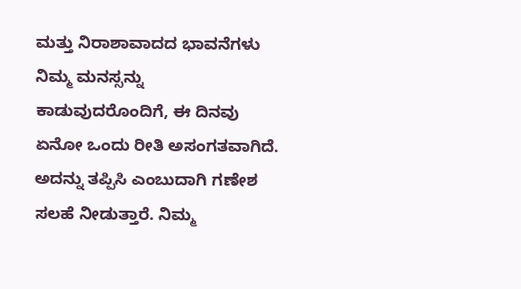ಮತ್ತು ನಿರಾಶಾವಾದದ ಭಾವನೆಗಳು ನಿಮ್ಮ ಮನಸ್ಸನ್ನು ಕಾಡುವುದರೊಂದಿಗೆ, ಈ ದಿನವು ಏನೋ ಒಂದು ರೀತಿ ಅಸಂಗತವಾಗಿದೆ. ಅದನ್ನು ತಪ್ಪಿಸಿ ಎಂಬುದಾಗಿ ಗಣೇಶ ಸಲಹೆ ನೀಡುತ್ತಾರೆ. ನಿಮ್ಮ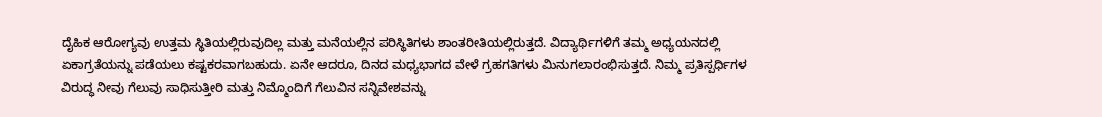ದೈಹಿಕ ಆರೋಗ್ಯವು ಉತ್ತಮ ಸ್ಥಿತಿಯಲ್ಲಿರುವುದಿಲ್ಲ ಮತ್ತು ಮನೆಯಲ್ಲಿನ ಪರಿಸ್ಥಿತಿಗಳು ಶಾಂತರೀತಿಯಲ್ಲಿರುತ್ತದೆ. ವಿದ್ಯಾರ್ಥಿಗಳಿಗೆ ತಮ್ಮ ಅಧ್ಯಯನದಲ್ಲಿ ಏಕಾಗ್ರತೆಯನ್ನು ಪಡೆಯಲು ಕಷ್ಟಕರವಾಗಬಹುದು. ಏನೇ ಆದರೂ, ದಿನದ ಮಧ್ಯಭಾಗದ ವೇಳೆ ಗ್ರಹಗತಿಗಳು ಮಿನುಗಲಾರಂಭಿಸುತ್ತದೆ. ನಿಮ್ಮ ಪ್ರತಿಸ್ಪರ್ಧಿಗಳ ವಿರುದ್ಧ ನೀವು ಗೆಲುವು ಸಾಧಿಸುತ್ತೀರಿ ಮತ್ತು ನಿಮ್ಮೊಂದಿಗೆ ಗೆಲುವಿನ ಸನ್ನಿವೇಶವನ್ನು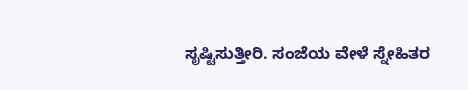ಸೃಷ್ಟಿಸುತ್ತೀರಿ. ಸಂಜೆಯ ವೇಳೆ ಸ್ನೇಹಿತರ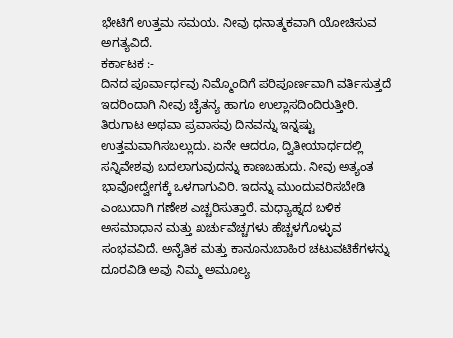ಭೇಟಿಗೆ ಉತ್ತಮ ಸಮಯ. ನೀವು ಧನಾತ್ಮಕವಾಗಿ ಯೋಚಿಸುವ ಅಗತ್ಯವಿದೆ.
ಕರ್ಕಾಟಕ :-
ದಿನದ ಪೂರ್ವಾರ್ಧವು ನಿಮ್ಮೊಂದಿಗೆ ಪರಿಪೂರ್ಣವಾಗಿ ವರ್ತಿಸುತ್ತದೆ ಇದರಿಂದಾಗಿ ನೀವು ಚೈತನ್ಯ ಹಾಗೂ ಉಲ್ಲಾಸದಿಂದಿರುತ್ತೀರಿ. ತಿರುಗಾಟ ಅಥವಾ ಪ್ರವಾಸವು ದಿನವನ್ನು ಇನ್ನಷ್ಟು ಉತ್ತಮವಾಗಿಸಬಲ್ಲುದು. ಏನೇ ಆದರೂ, ದ್ವಿತೀಯಾರ್ಧದಲ್ಲಿ ಸನ್ನಿವೇಶವು ಬದಲಾಗುವುದನ್ನು ಕಾಣಬಹುದು. ನೀವು ಅತ್ಯಂತ ಭಾವೋದ್ವೇಗಕ್ಕೆ ಒಳಗಾಗುವಿರಿ. ಇದನ್ನು ಮುಂದುವರಿಸಬೇಡಿ ಎಂಬುದಾಗಿ ಗಣೇಶ ಎಚ್ಚರಿಸುತ್ತಾರೆ. ಮಧ್ಯಾಹ್ನದ ಬಳಿಕ ಅಸಮಾಧಾನ ಮತ್ತು ಖರ್ಚುವೆಚ್ಚಗಳು ಹೆಚ್ಚಳಗೊಳ್ಳುವ ಸಂಭವವಿದೆ. ಅನೈತಿಕ ಮತ್ತು ಕಾನೂನುಬಾಹಿರ ಚಟುವಟಿಕೆಗಳನ್ನು ದೂರವಿಡಿ ಅವು ನಿಮ್ಮ ಅಮೂಲ್ಯ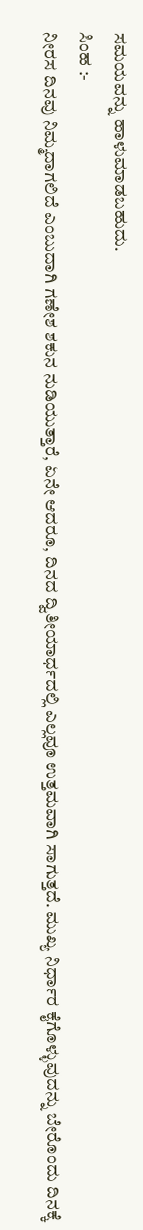ಸಮಯವನ್ನು ಹಾಳುಮಾಡಬಹುದು.
ಸಿಂಹ :-
ನೀರಸ ದಿನವು ನಿಮ್ಮದಾಗಲಿದೆ ಎಂಬುದಾಗಿ ಗಣೇಶ ಶಕುನ ನುಡಿಯುತ್ತಾರೆ, ಏನೇ ಆದರೂ, ದಿನದ ದ್ವಿತೀಯಾರ್ಧದಲ್ಲಿ ಎಲ್ಲವೂ ಉತ್ತಮವಾಗಿ ಸಾಗುತ್ತದೆ. ಮುಖ್ಯ ನಿರ್ಧಾರ ಕೈಗೊಳ್ಳುವುದನ್ನು ಬೇರೊಂದು ದಿನಕ್ಕೆ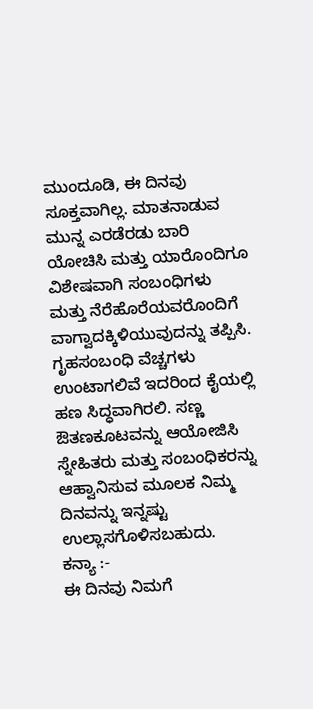ಮುಂದೂಡಿ, ಈ ದಿನವು ಸೂಕ್ತವಾಗಿಲ್ಲ. ಮಾತನಾಡುವ ಮುನ್ನ ಎರಡೆರಡು ಬಾರಿ ಯೋಚಿಸಿ ಮತ್ತು ಯಾರೊಂದಿಗೂ ವಿಶೇಷವಾಗಿ ಸಂಬಂಧಿಗಳು ಮತ್ತು ನೆರೆಹೊರೆಯವರೊಂದಿಗೆ ವಾಗ್ವಾದಕ್ಕಿಳಿಯುವುದನ್ನು ತಪ್ಪಿಸಿ. ಗೃಹಸಂಬಂಧಿ ವೆಚ್ಚಗಳು ಉಂಟಾಗಲಿವೆ ಇದರಿಂದ ಕೈಯಲ್ಲಿ ಹಣ ಸಿದ್ಧವಾಗಿರಲಿ. ಸಣ್ಣ ಔತಣಕೂಟವನ್ನು ಆಯೋಜಿಸಿ ಸ್ನೇಹಿತರು ಮತ್ತು ಸಂಬಂಧಿಕರನ್ನು ಆಹ್ವಾನಿಸುವ ಮೂಲಕ ನಿಮ್ಮ ದಿನವನ್ನು ಇನ್ನಷ್ಟು ಉಲ್ಲಾಸಗೊಳಿಸಬಹುದು.
ಕನ್ಯಾ :-
ಈ ದಿನವು ನಿಮಗೆ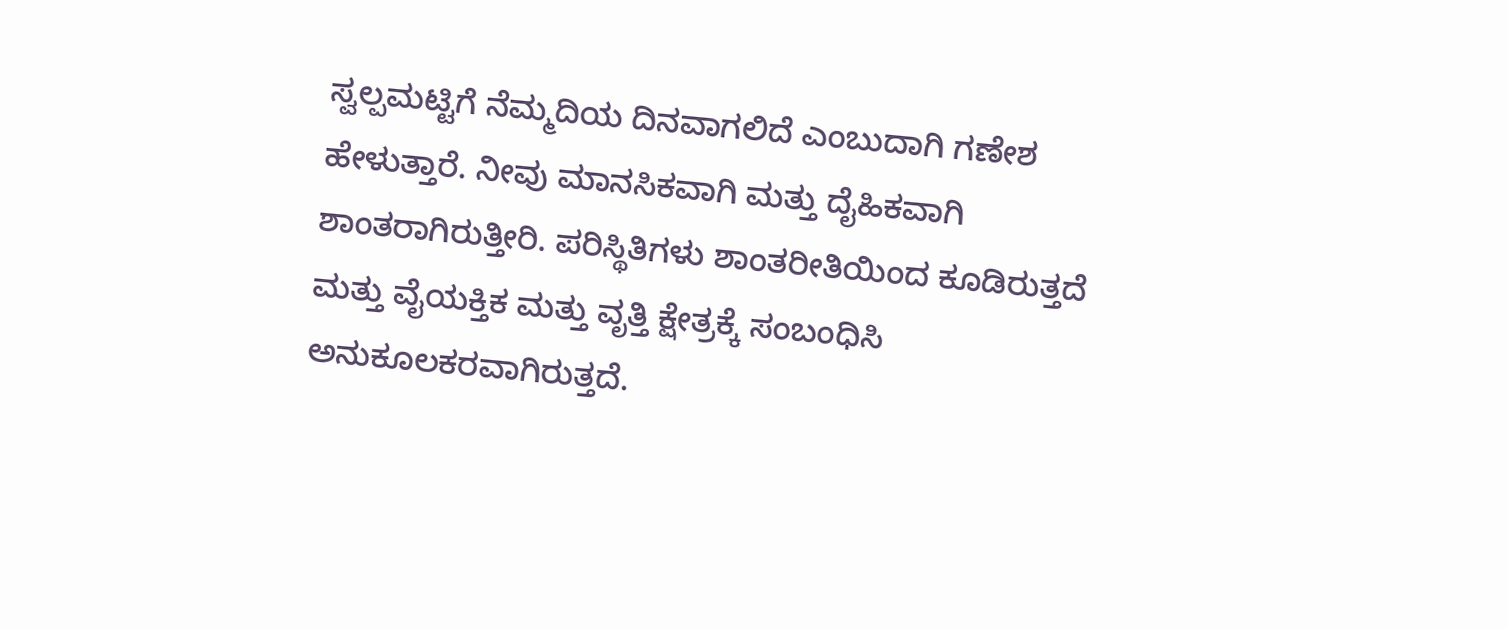ಸ್ವಲ್ಪಮಟ್ಟಿಗೆ ನೆಮ್ಮದಿಯ ದಿನವಾಗಲಿದೆ ಎಂಬುದಾಗಿ ಗಣೇಶ ಹೇಳುತ್ತಾರೆ. ನೀವು ಮಾನಸಿಕವಾಗಿ ಮತ್ತು ದೈಹಿಕವಾಗಿ ಶಾಂತರಾಗಿರುತ್ತೀರಿ. ಪರಿಸ್ಥಿತಿಗಳು ಶಾಂತರೀತಿಯಿಂದ ಕೂಡಿರುತ್ತದೆ ಮತ್ತು ವೈಯಕ್ತಿಕ ಮತ್ತು ವೃತ್ತಿ ಕ್ಷೇತ್ರಕ್ಕೆ ಸಂಬಂಧಿಸಿ ಅನುಕೂಲಕರವಾಗಿರುತ್ತದೆ.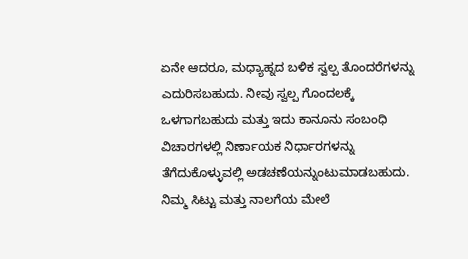ಏನೇ ಆದರೂ, ಮಧ್ಯಾಹ್ನದ ಬಳಿಕ ಸ್ವಲ್ಪ ತೊಂದರೆಗಳನ್ನು ಎದುರಿಸಬಹುದು. ನೀವು ಸ್ವಲ್ಪ ಗೊಂದಲಕ್ಕೆ ಒಳಗಾಗಬಹುದು ಮತ್ತು ಇದು ಕಾನೂನು ಸಂಬಂಧಿ ವಿಚಾರಗಳಲ್ಲಿ ನಿರ್ಣಾಯಕ ನಿರ್ಧಾರಗಳನ್ನು ತೆಗೆದುಕೊಳ್ಳುವಲ್ಲಿ ಅಡಚಣೆಯನ್ನುಂಟುಮಾಡಬಹುದು. ನಿಮ್ಮ ಸಿಟ್ಟು ಮತ್ತು ನಾಲಗೆಯ ಮೇಲೆ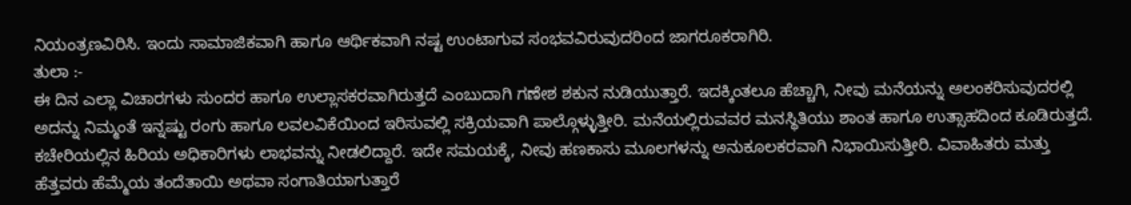ನಿಯಂತ್ರಣವಿರಿಸಿ. ಇಂದು ಸಾಮಾಜಿಕವಾಗಿ ಹಾಗೂ ಆರ್ಥಿಕವಾಗಿ ನಷ್ಟ ಉಂಟಾಗುವ ಸಂಭವವಿರುವುದರಿಂದ ಜಾಗರೂಕರಾಗಿರಿ.
ತುಲಾ :-
ಈ ದಿನ ಎಲ್ಲಾ ವಿಚಾರಗಳು ಸುಂದರ ಹಾಗೂ ಉಲ್ಲಾಸಕರವಾಗಿರುತ್ತದೆ ಎಂಬುದಾಗಿ ಗಣೇಶ ಶಕುನ ನುಡಿಯುತ್ತಾರೆ. ಇದಕ್ಕಿಂತಲೂ ಹೆಚ್ಚಾಗಿ, ನೀವು ಮನೆಯನ್ನು ಅಲಂಕರಿಸುವುದರಲ್ಲಿ ಅದನ್ನು ನಿಮ್ಮಂತೆ ಇನ್ನಷ್ಟು ರಂಗು ಹಾಗೂ ಲವಲವಿಕೆಯಿಂದ ಇರಿಸುವಲ್ಲಿ ಸಕ್ರಿಯವಾಗಿ ಪಾಲ್ಗೊಳ್ಳುತ್ತೀರಿ. ಮನೆಯಲ್ಲಿರುವವರ ಮನಸ್ಥಿತಿಯು ಶಾಂತ ಹಾಗೂ ಉತ್ಸಾಹದಿಂದ ಕೂಡಿರುತ್ತದೆ. ಕಚೇರಿಯಲ್ಲಿನ ಹಿರಿಯ ಅಧಿಕಾರಿಗಳು ಲಾಭವನ್ನು ನೀಡಲಿದ್ದಾರೆ. ಇದೇ ಸಮಯಕ್ಕೆ, ನೀವು ಹಣಕಾಸು ಮೂಲಗಳನ್ನು ಅನುಕೂಲಕರವಾಗಿ ನಿಭಾಯಿಸುತ್ತೀರಿ. ವಿವಾಹಿತರು ಮತ್ತು ಹೆತ್ತವರು ಹೆಮ್ಮೆಯ ತಂದೆತಾಯಿ ಅಥವಾ ಸಂಗಾತಿಯಾಗುತ್ತಾರೆ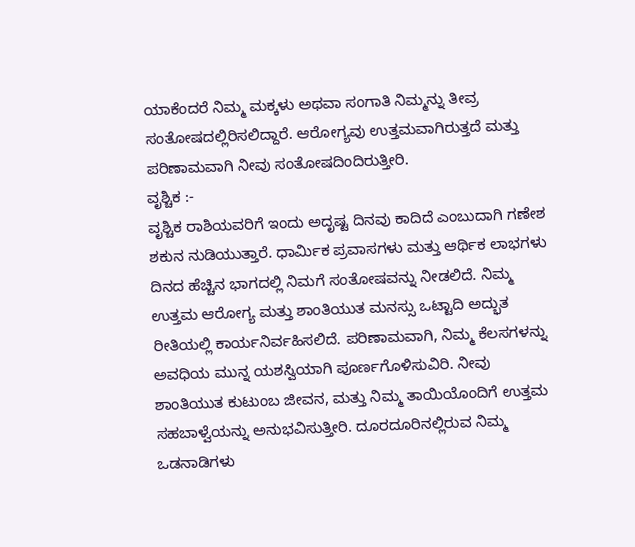ಯಾಕೆಂದರೆ ನಿಮ್ಮ ಮಕ್ಕಳು ಅಥವಾ ಸಂಗಾತಿ ನಿಮ್ಮನ್ನು ತೀವ್ರ ಸಂತೋಷದಲ್ಲಿರಿಸಲಿದ್ದಾರೆ. ಆರೋಗ್ಯವು ಉತ್ತಮವಾಗಿರುತ್ತದೆ ಮತ್ತು ಪರಿಣಾಮವಾಗಿ ನೀವು ಸಂತೋಷದಿಂದಿರುತ್ತೀರಿ.
ವೃಶ್ಚಿಕ :-
ವೃಶ್ಚಿಕ ರಾಶಿಯವರಿಗೆ ಇಂದು ಅದೃಷ್ಟ ದಿನವು ಕಾದಿದೆ ಎಂಬುದಾಗಿ ಗಣೇಶ ಶಕುನ ನುಡಿಯುತ್ತಾರೆ. ಧಾರ್ಮಿಕ ಪ್ರವಾಸಗಳು ಮತ್ತು ಆರ್ಥಿಕ ಲಾಭಗಳು ದಿನದ ಹೆಚ್ಚಿನ ಭಾಗದಲ್ಲಿ ನಿಮಗೆ ಸಂತೋಷವನ್ನು ನೀಡಲಿದೆ. ನಿಮ್ಮ ಉತ್ತಮ ಆರೋಗ್ಯ ಮತ್ತು ಶಾಂತಿಯುತ ಮನಸ್ಸು ಒಟ್ಟಾದಿ ಅದ್ಭುತ ರೀತಿಯಲ್ಲಿ ಕಾರ್ಯನಿರ್ವಹಿಸಲಿದೆ. ಪರಿಣಾಮವಾಗಿ, ನಿಮ್ಮ ಕೆಲಸಗಳನ್ನು ಅವಧಿಯ ಮುನ್ನ ಯಶಸ್ವಿಯಾಗಿ ಪೂರ್ಣಗೊಳಿಸುವಿರಿ. ನೀವು ಶಾಂತಿಯುತ ಕುಟುಂಬ ಜೀವನ, ಮತ್ತು ನಿಮ್ಮ ತಾಯಿಯೊಂದಿಗೆ ಉತ್ತಮ ಸಹಬಾಳ್ವೆಯನ್ನು ಅನುಭವಿಸುತ್ತೀರಿ. ದೂರದೂರಿನಲ್ಲಿರುವ ನಿಮ್ಮ ಒಡನಾಡಿಗಳು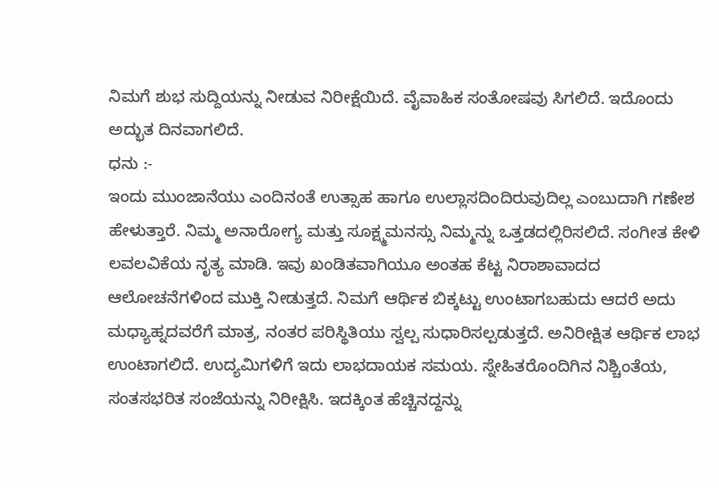ನಿಮಗೆ ಶುಭ ಸುದ್ದಿಯನ್ನು ನೀಡುವ ನಿರೀಕ್ಷೆಯಿದೆ. ವೈವಾಹಿಕ ಸಂತೋಷವು ಸಿಗಲಿದೆ. ಇದೊಂದು ಅದ್ಭುತ ದಿನವಾಗಲಿದೆ.
ಧನು :-
ಇಂದು ಮುಂಜಾನೆಯು ಎಂದಿನಂತೆ ಉತ್ಸಾಹ ಹಾಗೂ ಉಲ್ಲಾಸದಿಂದಿರುವುದಿಲ್ಲ ಎಂಬುದಾಗಿ ಗಣೇಶ ಹೇಳುತ್ತಾರೆ. ನಿಮ್ಮ ಅನಾರೋಗ್ಯ ಮತ್ತು ಸೂಕ್ಷ್ಮಮನಸ್ಸು ನಿಮ್ಮನ್ನು ಒತ್ತಡದಲ್ಲಿರಿಸಲಿದೆ. ಸಂಗೀತ ಕೇಳಿ ಲವಲವಿಕೆಯ ನೃತ್ಯ ಮಾಡಿ. ಇವು ಖಂಡಿತವಾಗಿಯೂ ಅಂತಹ ಕೆಟ್ಟ ನಿರಾಶಾವಾದದ ಆಲೋಚನೆಗಳಿಂದ ಮುಕ್ತಿ ನೀಡುತ್ತದೆ. ನಿಮಗೆ ಆರ್ಥಿಕ ಬಿಕ್ಕಟ್ಟು ಉಂಟಾಗಬಹುದು ಆದರೆ ಅದು ಮಧ್ಯಾಹ್ನದವರೆಗೆ ಮಾತ್ರ, ನಂತರ ಪರಿಸ್ಥಿತಿಯು ಸ್ವಲ್ಪ ಸುಧಾರಿಸಲ್ಪಡುತ್ತದೆ. ಅನಿರೀಕ್ಷಿತ ಆರ್ಥಿಕ ಲಾಭ ಉಂಟಾಗಲಿದೆ. ಉದ್ಯಮಿಗಳಿಗೆ ಇದು ಲಾಭದಾಯಕ ಸಮಯ. ಸ್ನೇಹಿತರೊಂದಿಗಿನ ನಿಶ್ಚಿಂತೆಯ, ಸಂತಸಭರಿತ ಸಂಜೆಯನ್ನು ನಿರೀಕ್ಷಿಸಿ. ಇದಕ್ಕಿಂತ ಹೆಚ್ಚಿನದ್ದನ್ನು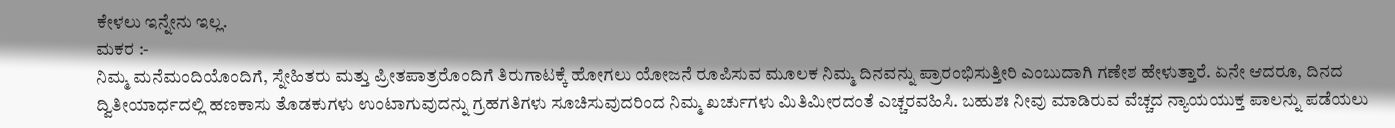ಕೇಳಲು ಇನ್ನೇನು ಇಲ್ಲ.
ಮಕರ :-
ನಿಮ್ಮ ಮನೆಮಂದಿಯೊಂದಿಗೆ, ಸ್ನೇಹಿತರು ಮತ್ತು ಪ್ರೀತಪಾತ್ರರೊಂದಿಗೆ ತಿರುಗಾಟಕ್ಕೆ ಹೋಗಲು ಯೋಜನೆ ರೂಪಿಸುವ ಮೂಲಕ ನಿಮ್ಮ ದಿನವನ್ನು ಪ್ರಾರಂಭಿಸುತ್ತೀರಿ ಎಂಬುದಾಗಿ ಗಣೇಶ ಹೇಳುತ್ತಾರೆ. ಏನೇ ಆದರೂ, ದಿನದ ದ್ವಿತೀಯಾರ್ಧದಲ್ಲಿ ಹಣಕಾಸು ತೊಡಕುಗಳು ಉಂಟಾಗುವುದನ್ನು ಗ್ರಹಗತಿಗಳು ಸೂಚಿಸುವುದರಿಂದ ನಿಮ್ಮ ಖರ್ಚುಗಳು ಮಿತಿಮೀರದಂತೆ ಎಚ್ಚರವಹಿಸಿ. ಬಹುಶಃ ನೀವು ಮಾಡಿರುವ ವೆಚ್ಚದ ನ್ಯಾಯಯುಕ್ತ ಪಾಲನ್ನು ಪಡೆಯಲು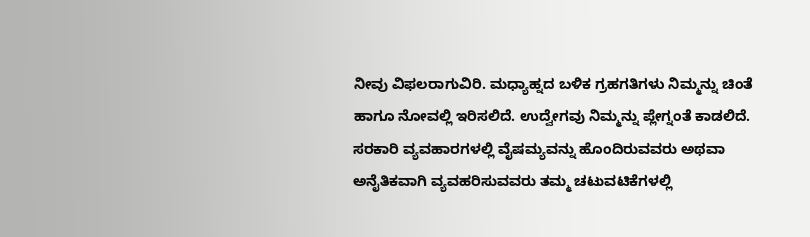ನೀವು ವಿಫಲರಾಗುವಿರಿ. ಮಧ್ಯಾಹ್ನದ ಬಳಿಕ ಗ್ರಹಗತಿಗಳು ನಿಮ್ಮನ್ನು ಚಿಂತೆ ಹಾಗೂ ನೋವಲ್ಲಿ ಇರಿಸಲಿದೆ. ಉದ್ವೇಗವು ನಿಮ್ಮನ್ನು ಪ್ಲೇಗ್ನಂತೆ ಕಾಡಲಿದೆ. ಸರಕಾರಿ ವ್ಯವಹಾರಗಳಲ್ಲಿ ವೈಷಮ್ಯವನ್ನು ಹೊಂದಿರುವವರು ಅಥವಾ ಅನೈತಿಕವಾಗಿ ವ್ಯವಹರಿಸುವವರು ತಮ್ಮ ಚಟುವಟಿಕೆಗಳಲ್ಲಿ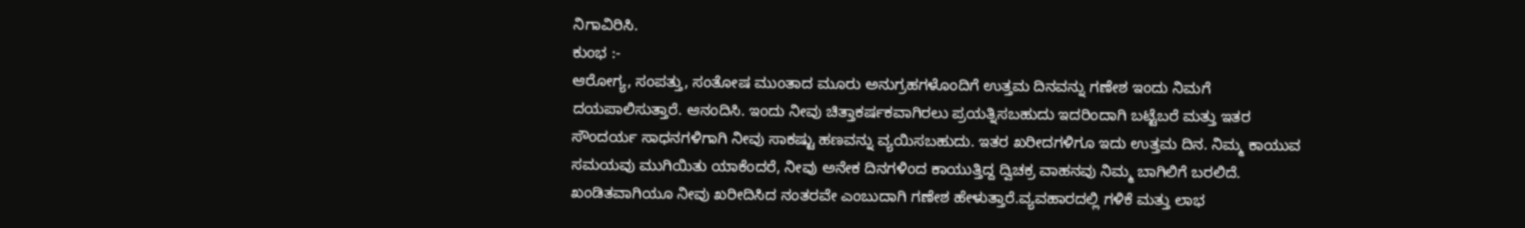ನಿಗಾವಿರಿಸಿ.
ಕುಂಭ :-
ಆರೋಗ್ಯ, ಸಂಪತ್ತು, ಸಂತೋಷ ಮುಂತಾದ ಮೂರು ಅನುಗ್ರಹಗಳೊಂದಿಗೆ ಉತ್ತಮ ದಿನವನ್ನು ಗಣೇಶ ಇಂದು ನಿಮಗೆ ದಯಪಾಲಿಸುತ್ತಾರೆ. ಆನಂದಿಸಿ. ಇಂದು ನೀವು ಚಿತ್ತಾಕರ್ಷಕವಾಗಿರಲು ಪ್ರಯತ್ನಿಸಬಹುದು ಇದರಿಂದಾಗಿ ಬಟ್ಟೆಬರೆ ಮತ್ತು ಇತರ ಸೌಂದರ್ಯ ಸಾಧನಗಳಿಗಾಗಿ ನೀವು ಸಾಕಷ್ಟು ಹಣವನ್ನು ವ್ಯಯಿಸಬಹುದು. ಇತರ ಖರೀದಗಳಿಗೂ ಇದು ಉತ್ತಮ ದಿನ. ನಿಮ್ಮ ಕಾಯುವ ಸಮಯವು ಮುಗಿಯಿತು ಯಾಕೆಂದರೆ, ನೀವು ಅನೇಕ ದಿನಗಳಿಂದ ಕಾಯುತ್ತಿದ್ದ ದ್ವಿಚಕ್ರ ವಾಹನವು ನಿಮ್ಮ ಬಾಗಿಲಿಗೆ ಬರಲಿದೆ. ಖಂಡಿತವಾಗಿಯೂ ನೀವು ಖರೀದಿಸಿದ ನಂತರವೇ ಎಂಬುದಾಗಿ ಗಣೇಶ ಹೇಳುತ್ತಾರೆ.ವ್ಯವಹಾರದಲ್ಲಿ ಗಳಿಕೆ ಮತ್ತು ಲಾಭ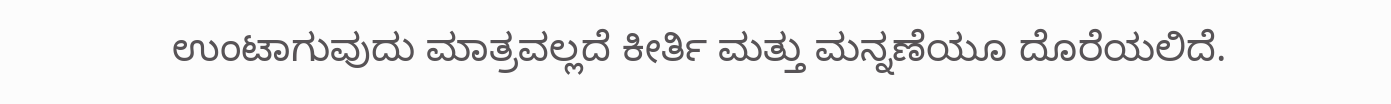ಉಂಟಾಗುವುದು ಮಾತ್ರವಲ್ಲದೆ ಕೀರ್ತಿ ಮತ್ತು ಮನ್ನಣೆಯೂ ದೊರೆಯಲಿದೆ.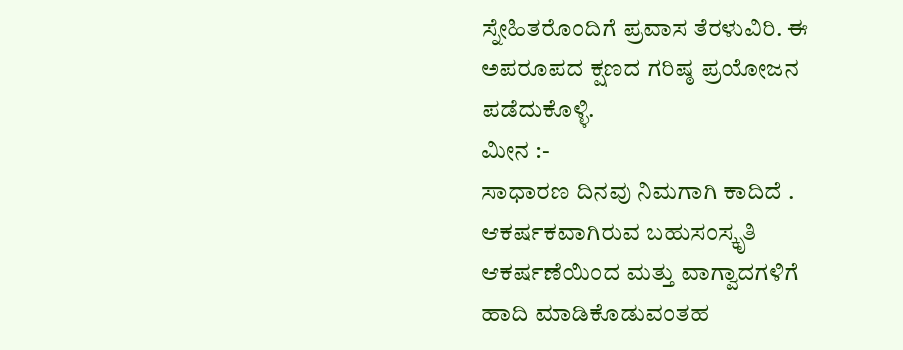ಸ್ನೇಹಿತರೊಂದಿಗೆ ಪ್ರವಾಸ ತೆರಳುವಿರಿ. ಈ ಅಪರೂಪದ ಕ್ಷಣದ ಗರಿಷ್ಠ ಪ್ರಯೋಜನ ಪಡೆದುಕೊಳ್ಳಿ.
ಮೀನ :-
ಸಾಧಾರಣ ದಿನವು ನಿಮಗಾಗಿ ಕಾದಿದೆ . ಆಕರ್ಷಕವಾಗಿರುವ ಬಹುಸಂಸ್ಕೃತಿ ಆಕರ್ಷಣೆಯಿಂದ ಮತ್ತು ವಾಗ್ವಾದಗಳಿಗೆ ಹಾದಿ ಮಾಡಿಕೊಡುವಂತಹ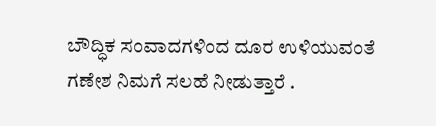ಬೌದ್ಧಿಕ ಸಂವಾದಗಳಿಂದ ದೂರ ಉಳಿಯುವಂತೆ ಗಣೇಶ ನಿಮಗೆ ಸಲಹೆ ನೀಡುತ್ತಾರೆ .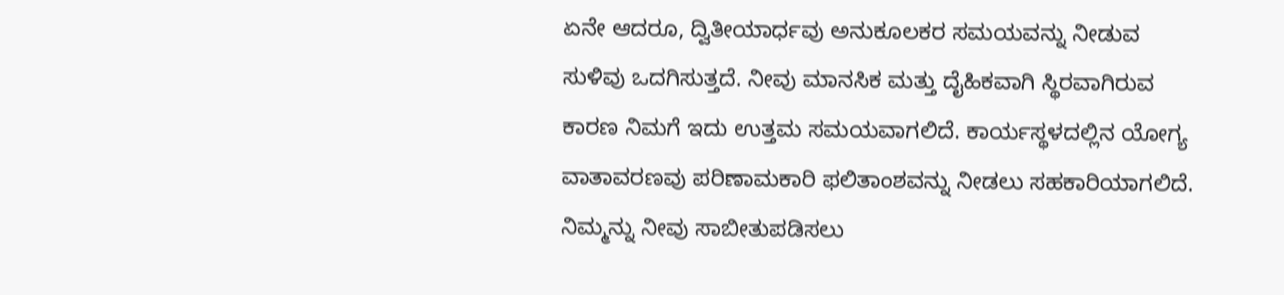ಏನೇ ಆದರೂ, ದ್ವಿತೀಯಾರ್ಧವು ಅನುಕೂಲಕರ ಸಮಯವನ್ನು ನೀಡುವ ಸುಳಿವು ಒದಗಿಸುತ್ತದೆ. ನೀವು ಮಾನಸಿಕ ಮತ್ತು ದೈಹಿಕವಾಗಿ ಸ್ಥಿರವಾಗಿರುವ ಕಾರಣ ನಿಮಗೆ ಇದು ಉತ್ತಮ ಸಮಯವಾಗಲಿದೆ. ಕಾರ್ಯಸ್ಥಳದಲ್ಲಿನ ಯೋಗ್ಯ ವಾತಾವರಣವು ಪರಿಣಾಮಕಾರಿ ಫಲಿತಾಂಶವನ್ನು ನೀಡಲು ಸಹಕಾರಿಯಾಗಲಿದೆ. ನಿಮ್ಮನ್ನು ನೀವು ಸಾಬೀತುಪಡಿಸಲು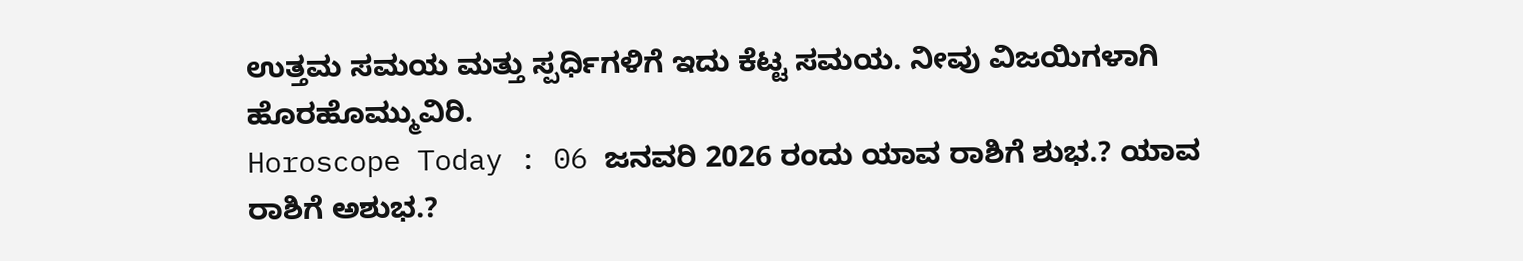ಉತ್ತಮ ಸಮಯ ಮತ್ತು ಸ್ಪರ್ಧಿಗಳಿಗೆ ಇದು ಕೆಟ್ಟ ಸಮಯ. ನೀವು ವಿಜಯಿಗಳಾಗಿ ಹೊರಹೊಮ್ಮುವಿರಿ.
Horoscope Today : 06 ಜನವರಿ 2026 ರಂದು ಯಾವ ರಾಶಿಗೆ ಶುಭ.? ಯಾವ ರಾಶಿಗೆ ಅಶುಭ.?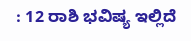: 12 ರಾಶಿ ಭವಿಷ್ಯ ಇಲ್ಲಿದೆ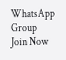WhatsApp Group
Join Now